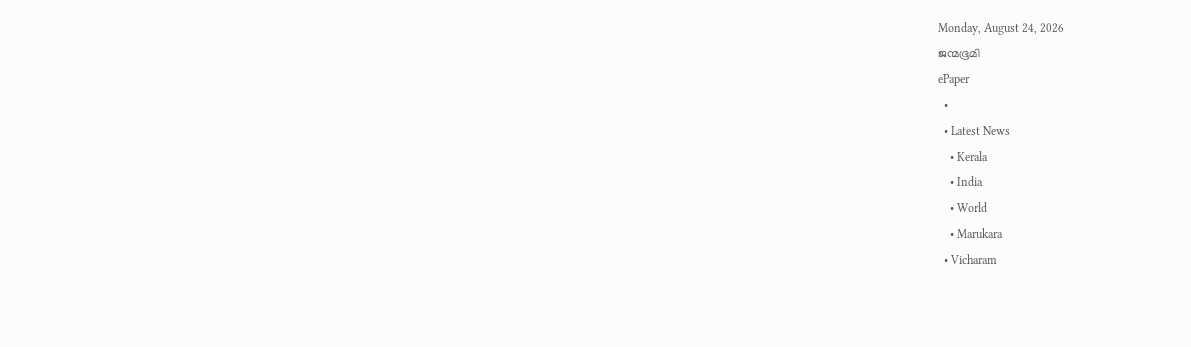Monday, August 24, 2026
ജന്മഭൂമി
ePaper
  •
  • Latest News
    • Kerala
    • India
    • World
    • Marukara
  • Vicharam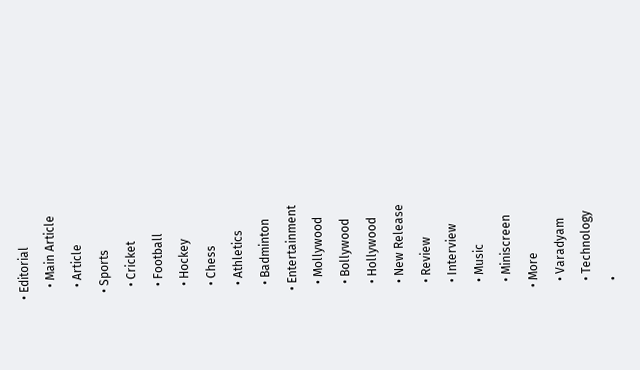• Editorial
    • Main Article
    • Article
  • Sports
    • Cricket
    • Football
    • Hockey
    • Chess
    • Athletics
    • Badminton
  • Entertainment
    • Mollywood
    • Bollywood
    • Hollywood
    • New Release
    • Review
    • Interview
    • Music
    • Miniscreen
  • More
    • Varadyam
    • Technology
    •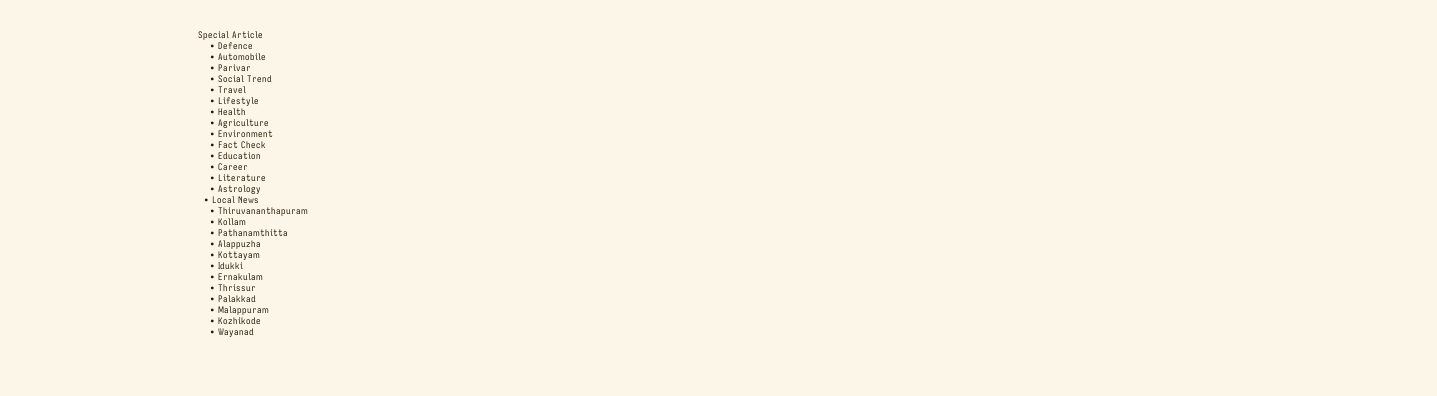Special Article
    • Defence
    • Automobile
    • Parivar
    • Social Trend
    • Travel
    • Lifestyle
    • Health
    • Agriculture
    • Environment
    • Fact Check
    • Education
    • Career
    • Literature
    • Astrology
  • Local News
    • Thiruvananthapuram
    • Kollam
    • Pathanamthitta
    • Alappuzha
    • Kottayam
    • Idukki
    • Ernakulam
    • Thrissur
    • Palakkad
    • Malappuram
    • Kozhikode
    • Wayanad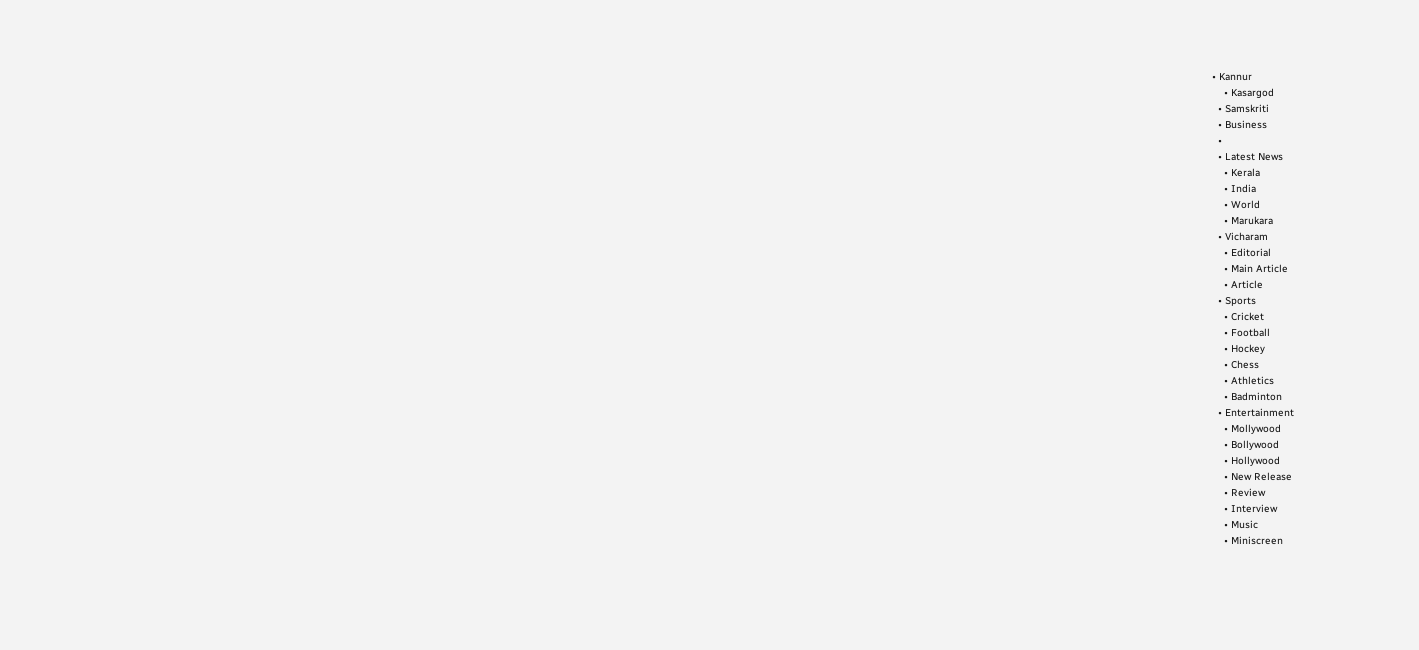• Kannur
    • Kasargod
  • Samskriti
  • Business
  •
  • Latest News
    • Kerala
    • India
    • World
    • Marukara
  • Vicharam
    • Editorial
    • Main Article
    • Article
  • Sports
    • Cricket
    • Football
    • Hockey
    • Chess
    • Athletics
    • Badminton
  • Entertainment
    • Mollywood
    • Bollywood
    • Hollywood
    • New Release
    • Review
    • Interview
    • Music
    • Miniscreen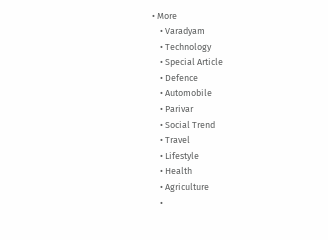• More
    • Varadyam
    • Technology
    • Special Article
    • Defence
    • Automobile
    • Parivar
    • Social Trend
    • Travel
    • Lifestyle
    • Health
    • Agriculture
    •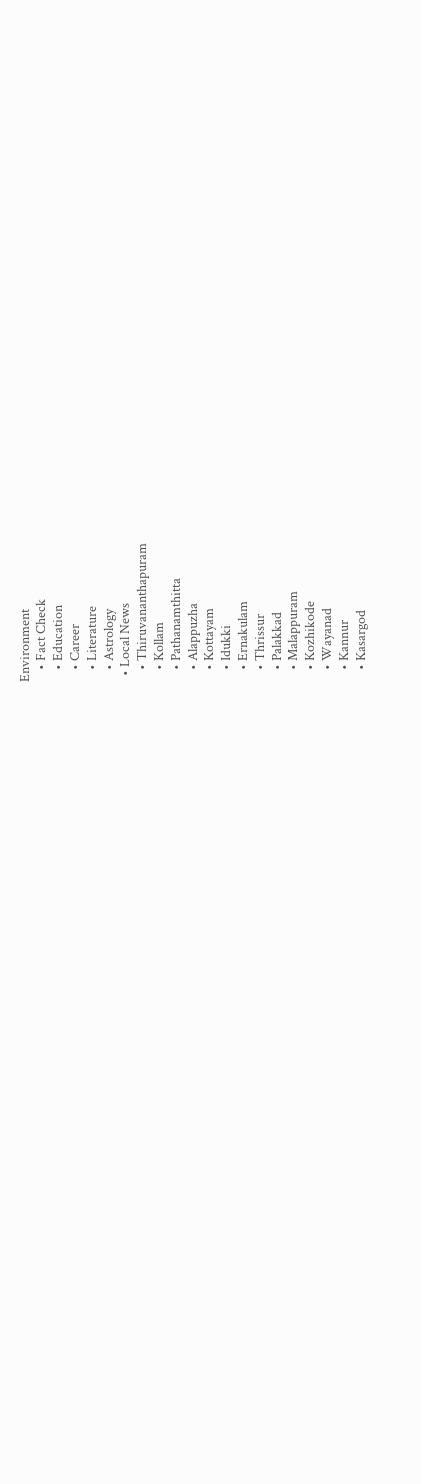Environment
    • Fact Check
    • Education
    • Career
    • Literature
    • Astrology
  • Local News
    • Thiruvananthapuram
    • Kollam
    • Pathanamthitta
    • Alappuzha
    • Kottayam
    • Idukki
    • Ernakulam
    • Thrissur
    • Palakkad
    • Malappuram
    • Kozhikode
    • Wayanad
    • Kannur
    • Kasargod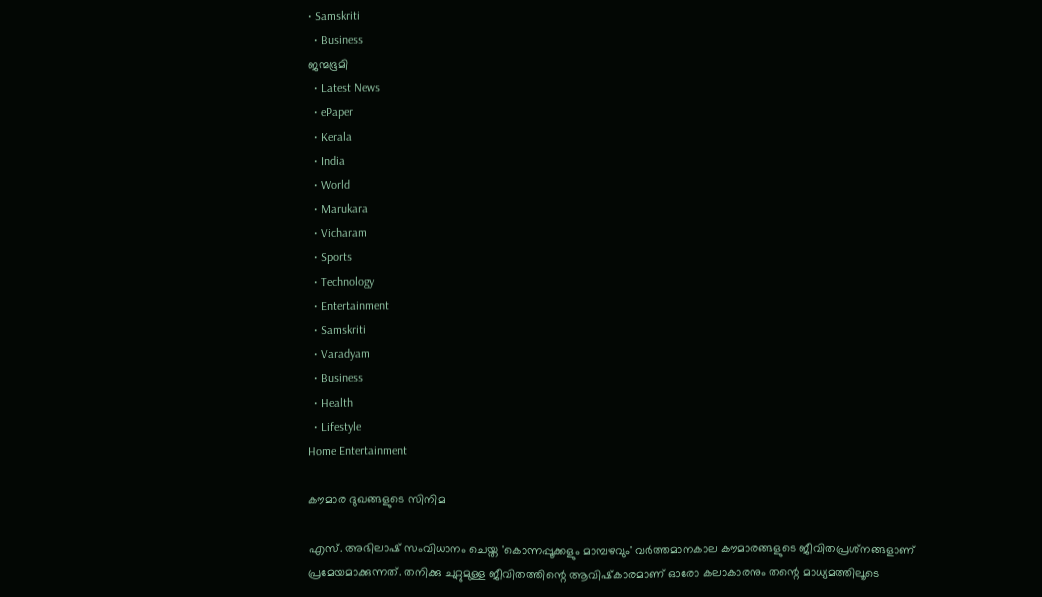• Samskriti
  • Business
ജന്മഭൂമി
  • Latest News
  • ePaper
  • Kerala
  • India
  • World
  • Marukara
  • Vicharam
  • Sports
  • Technology
  • Entertainment
  • Samskriti
  • Varadyam
  • Business
  • Health
  • Lifestyle
Home Entertainment

കൗമാര ദുഖങ്ങളുടെ സിനിമ

എസ്. അഭിലാഷ് സംവിധാനം ചെയ്ത 'കൊന്നപ്പൂക്കളും മാമ്പഴവും' വര്‍ത്തമാനകാല കൗമാരങ്ങളുടെ ജീവിതപ്രശ്‌നങ്ങളാണ് പ്രമേയമാക്കുന്നത്. തനിക്കു ചുറ്റുമുള്ള ജീവിതത്തിന്റെ ആവിഷ്‌കാരമാണ് ഓരോ കലാകാരനും തന്റെ മാധ്യമത്തിലൂടെ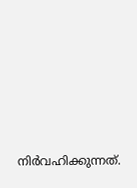നിര്‍വഹിക്കുന്നത്.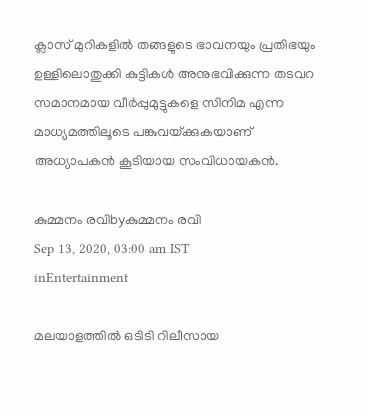ക്ലാസ് മുറികളില്‍ തങ്ങളുടെ ഭാവനയും പ്രതിഭയും ഉള്ളിലൊതുക്കി കുട്ടികള്‍ അനുഭവിക്കുന്ന തടവറ സമാനമായ വീര്‍പ്പുമുട്ടുകളെ സിനിമ എന്ന മാധ്യമത്തിലൂടെ പങ്കുവയ്‌ക്കുകയാണ് അധ്യാപകന്‍ കൂടിയായ സംവിധായകന്‍.

കുമ്മനം രവിbyകുമ്മനം രവി
Sep 13, 2020, 03:00 am IST
inEntertainment

മലയാളത്തില്‍ ഒടിടി റിലീസായ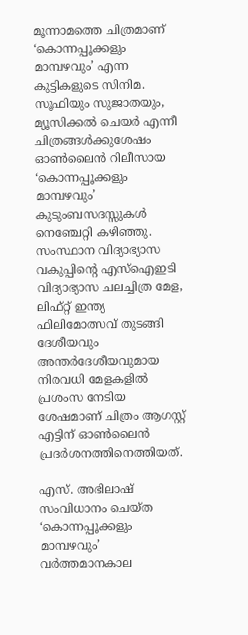മൂന്നാമത്തെ ചിത്രമാണ് ‘കൊന്നപ്പൂക്കളും മാമ്പഴവും’ എന്ന കുട്ടികളുടെ സിനിമ. സൂഫിയും സുജാതയും, മ്യൂസിക്കല്‍ ചെയര്‍ എന്നീ ചിത്രങ്ങള്‍ക്കുശേഷം ഓണ്‍ലൈന്‍ റിലീസായ ‘കൊന്നപ്പൂക്കളും മാമ്പഴവും’ കുടുംബസദസ്സുകള്‍ നെഞ്ചേറ്റി കഴിഞ്ഞു. സംസ്ഥാന വിദ്യാഭ്യാസ വകുപ്പിന്റെ എസ്‌ഐഇടി വിദ്യാഭ്യാസ ചലച്ചിത്ര മേള, ലിഫ്റ്റ് ഇന്ത്യ ഫിലിമോത്സവ് തുടങ്ങി ദേശീയവും അന്തര്‍ദേശീയവുമായ നിരവധി മേളകളില്‍ പ്രശംസ നേടിയ ശേഷമാണ് ചിത്രം ആഗസ്റ്റ് എട്ടിന് ഓണ്‍ലൈന്‍ പ്രദര്‍ശനത്തിനെത്തിയത്.

എസ്. അഭിലാഷ് സംവിധാനം ചെയ്ത ‘കൊന്നപ്പൂക്കളും മാമ്പഴവും’ വര്‍ത്തമാനകാല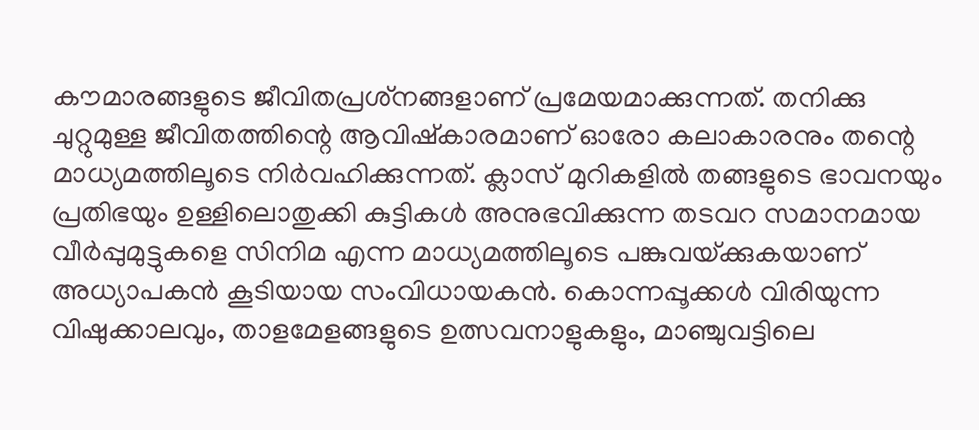കൗമാരങ്ങളുടെ ജീവിതപ്രശ്‌നങ്ങളാണ് പ്രമേയമാക്കുന്നത്. തനിക്കു ചുറ്റുമുള്ള ജീവിതത്തിന്റെ ആവിഷ്‌കാരമാണ് ഓരോ കലാകാരനും തന്റെ മാധ്യമത്തിലൂടെ നിര്‍വഹിക്കുന്നത്. ക്ലാസ് മുറികളില്‍ തങ്ങളുടെ ഭാവനയും പ്രതിഭയും ഉള്ളിലൊതുക്കി കുട്ടികള്‍ അനുഭവിക്കുന്ന തടവറ സമാനമായ വീര്‍പ്പുമുട്ടുകളെ സിനിമ എന്ന മാധ്യമത്തിലൂടെ പങ്കുവയ്‌ക്കുകയാണ് അധ്യാപകന്‍ കൂടിയായ സംവിധായകന്‍. കൊന്നപ്പൂക്കള്‍ വിരിയുന്ന വിഷുക്കാലവും, താളമേളങ്ങളുടെ ഉത്സവനാളുകളും, മാഞ്ചുവട്ടിലെ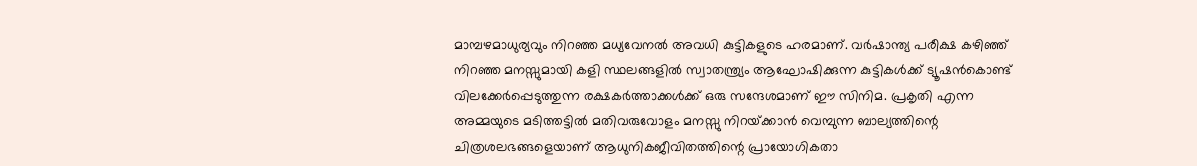മാമ്പഴമാധുര്യവും നിറഞ്ഞ മധ്യവേനല്‍ അവധി കുട്ടികളുടെ ഹരമാണ്. വര്‍ഷാന്ത്യ പരീക്ഷ കഴിഞ്ഞ് നിറഞ്ഞ മനസ്സുമായി കളി സ്ഥലങ്ങളില്‍ സ്വാതന്ത്ര്യം ആഘോഷിക്കുന്ന കുട്ടികള്‍ക്ക് ട്യൂഷന്‍കൊണ്ട് വിലക്കേര്‍പ്പെടുത്തുന്ന രക്ഷകര്‍ത്താക്കള്‍ക്ക് ഒരു സന്ദേശമാണ് ഈ സിനിമ. പ്രകൃതി എന്ന അമ്മയുടെ മടിത്തട്ടില്‍ മതിവരുവോളം മനസ്സു നിറയ്‌ക്കാന്‍ വെമ്പുന്ന ബാല്യത്തിന്റെ ചിത്രശലഭങ്ങളെയാണ് ആധുനികജീവിതത്തിന്റെ പ്രായോഗികതാ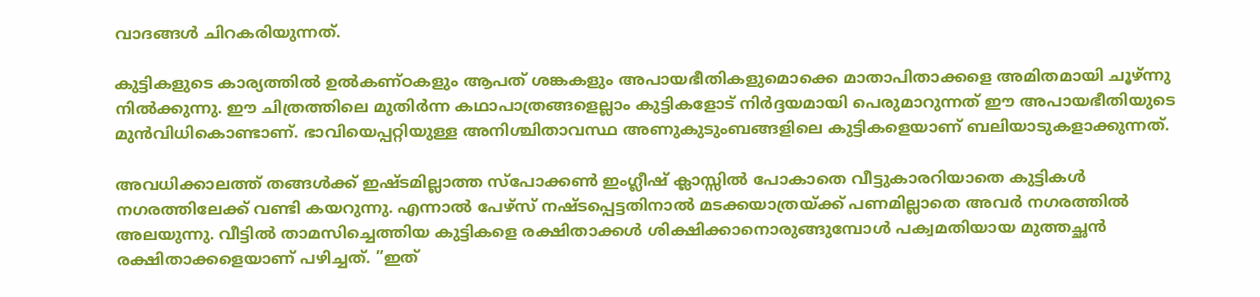വാദങ്ങള്‍ ചിറകരിയുന്നത്.

കുട്ടികളുടെ കാര്യത്തില്‍ ഉല്‍കണ്ഠകളും ആപത് ശങ്കകളും അപായഭീതികളുമൊക്കെ മാതാപിതാക്കളെ അമിതമായി ചൂഴ്ന്നു നില്‍ക്കുന്നു. ഈ ചിത്രത്തിലെ മുതിര്‍ന്ന കഥാപാത്രങ്ങളെല്ലാം കുട്ടികളോട് നിര്‍ദ്ദയമായി പെരുമാറുന്നത് ഈ അപായഭീതിയുടെ മുന്‍വിധികൊണ്ടാണ്. ഭാവിയെപ്പറ്റിയുള്ള അനിശ്ചിതാവസ്ഥ അണുകുടുംബങ്ങളിലെ കുട്ടികളെയാണ് ബലിയാടുകളാക്കുന്നത്.

അവധിക്കാലത്ത് തങ്ങള്‍ക്ക് ഇഷ്ടമില്ലാത്ത സ്‌പോക്കണ്‍ ഇംഗ്ലീഷ് ക്ലാസ്സില്‍ പോകാതെ വീട്ടുകാരറിയാതെ കുട്ടികള്‍ നഗരത്തിലേക്ക് വണ്ടി കയറുന്നു. എന്നാല്‍ പേഴ്‌സ് നഷ്ടപ്പെട്ടതിനാല്‍ മടക്കയാത്രയ്‌ക്ക് പണമില്ലാതെ അവര്‍ നഗരത്തില്‍ അലയുന്നു. വീട്ടില്‍ താമസിച്ചെത്തിയ കുട്ടികളെ രക്ഷിതാക്കള്‍ ശിക്ഷിക്കാനൊരുങ്ങുമ്പോള്‍ പക്വമതിയായ മുത്തച്ഛന്‍ രക്ഷിതാക്കളെയാണ് പഴിച്ചത്. ”ഇത്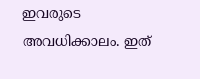ഇവരുടെ അവധിക്കാലം. ഇത്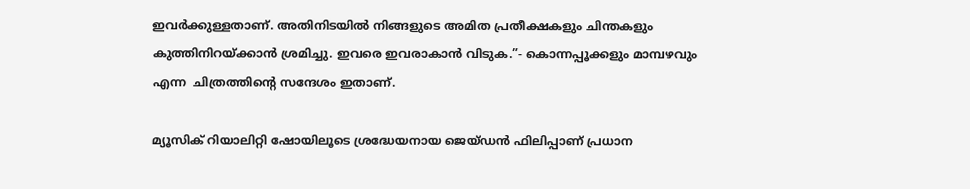ഇവര്‍ക്കുള്ളതാണ്. അതിനിടയില്‍ നിങ്ങളുടെ അമിത പ്രതീക്ഷകളും ചിന്തകളും കുത്തിനിറയ്‌ക്കാന്‍ ശ്രമിച്ചു. ഇവരെ ഇവരാകാന്‍ വിടുക.”- കൊന്നപ്പൂക്കളും മാമ്പഴവും എന്ന  ചിത്രത്തിന്റെ സന്ദേശം ഇതാണ്.

മ്യൂസിക് റിയാലിറ്റി ഷോയിലൂടെ ശ്രദ്ധേയനായ ജെയ്ഡന്‍ ഫിലിപ്പാണ് പ്രധാന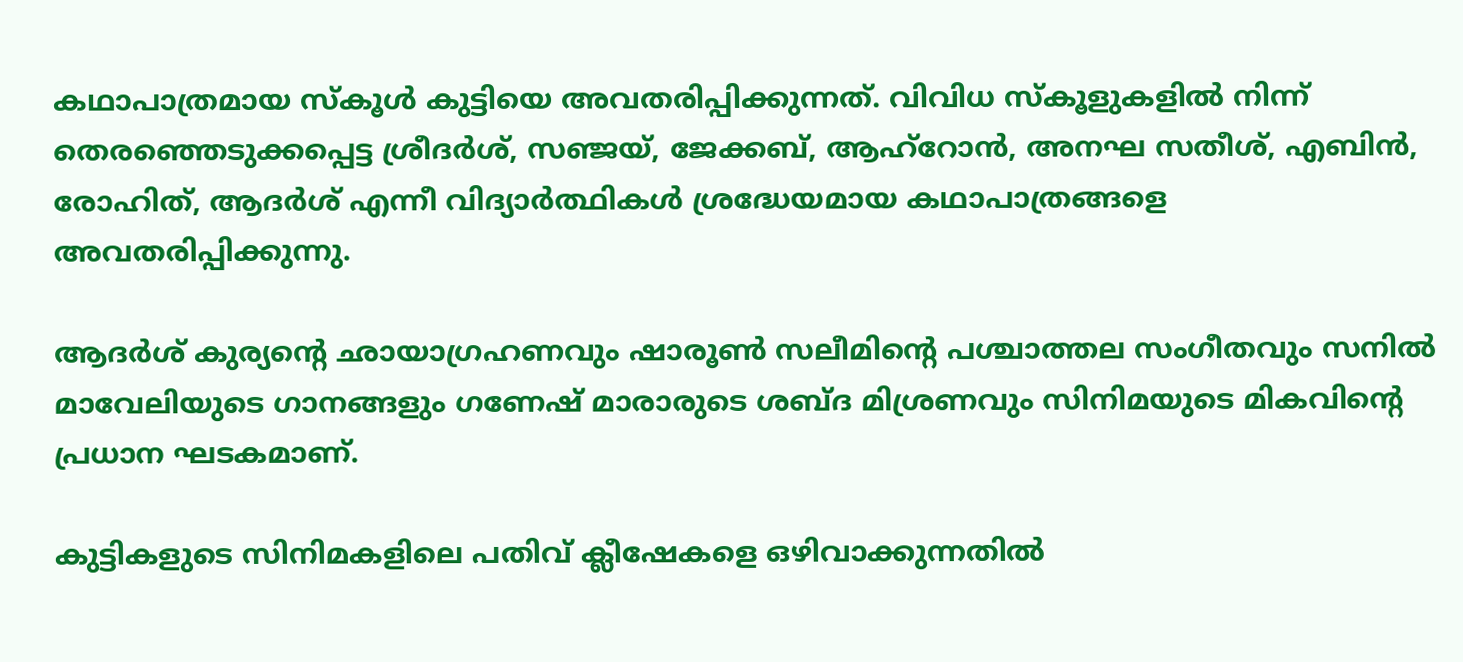കഥാപാത്രമായ സ്‌കൂള്‍ കുട്ടിയെ അവതരിപ്പിക്കുന്നത്. വിവിധ സ്‌കൂളുകളില്‍ നിന്ന് തെരഞ്ഞെടുക്കപ്പെട്ട ശ്രീദര്‍ശ്, സഞ്ജയ്, ജേക്കബ്, ആഹ്‌റോന്‍, അനഘ സതീശ്, എബിന്‍, രോഹിത്, ആദര്‍ശ് എന്നീ വിദ്യാര്‍ത്ഥികള്‍ ശ്രദ്ധേയമായ കഥാപാത്രങ്ങളെ അവതരിപ്പിക്കുന്നു.

ആദര്‍ശ് കുര്യന്റെ ഛായാഗ്രഹണവും ഷാരൂണ്‍ സലീമിന്റെ പശ്ചാത്തല സംഗീതവും സനില്‍ മാവേലിയുടെ ഗാനങ്ങളും ഗണേഷ് മാരാരുടെ ശബ്ദ മിശ്രണവും സിനിമയുടെ മികവിന്റെ പ്രധാന ഘടകമാണ്.

കുട്ടികളുടെ സിനിമകളിലെ പതിവ് ക്ലീഷേകളെ ഒഴിവാക്കുന്നതില്‍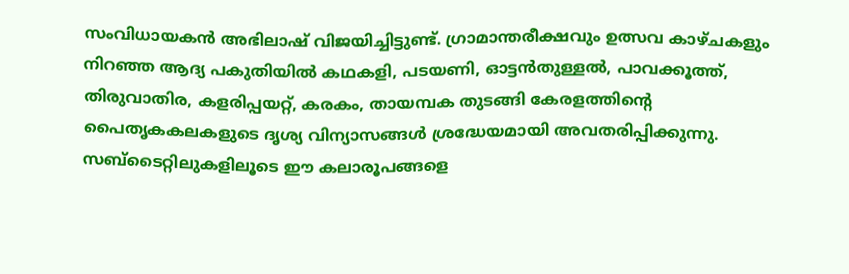സംവിധായകന്‍ അഭിലാഷ് വിജയിച്ചിട്ടുണ്ട്. ഗ്രാമാന്തരീക്ഷവും ഉത്സവ കാഴ്ചകളും നിറഞ്ഞ ആദ്യ പകുതിയില്‍ കഥകളി, പടയണി, ഓട്ടന്‍തുള്ളല്‍, പാവക്കൂത്ത്, തിരുവാതിര, കളരിപ്പയറ്റ്, കരകം, തായമ്പക തുടങ്ങി കേരളത്തിന്റെ പൈതൃകകലകളുടെ ദൃശ്യ വിന്യാസങ്ങള്‍ ശ്രദ്ധേയമായി അവതരിപ്പിക്കുന്നു. സബ്‌ടൈറ്റിലുകളിലൂടെ ഈ കലാരൂപങ്ങളെ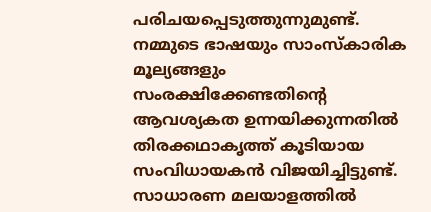പരിചയപ്പെടുത്തുന്നുമുണ്ട്. നമ്മുടെ ഭാഷയും സാംസ്‌കാരിക മൂല്യങ്ങളും സംരക്ഷിക്കേണ്ടതിന്റെ ആവശ്യകത ഉന്നയിക്കുന്നതില്‍ തിരക്കഥാകൃത്ത് കൂടിയായ സംവിധായകന്‍ വിജയിച്ചിട്ടുണ്ട്. സാധാരണ മലയാളത്തില്‍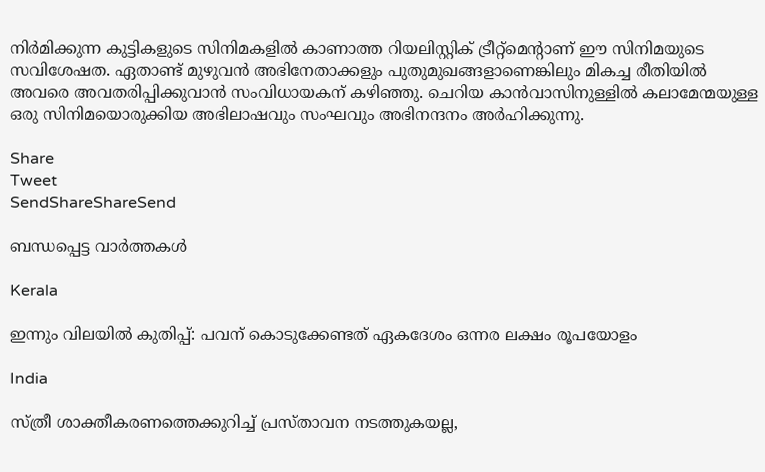നിര്‍മിക്കുന്ന കുട്ടികളുടെ സിനിമകളില്‍ കാണാത്ത റിയലിസ്റ്റിക് ട്രീറ്റ്‌മെന്റാണ് ഈ സിനിമയുടെ സവിശേഷത. ഏതാണ്ട് മുഴുവന്‍ അഭിനേതാക്കളും പുതുമുഖങ്ങളാണെങ്കിലും മികച്ച രീതിയില്‍ അവരെ അവതരിപ്പിക്കുവാന്‍ സംവിധായകന് കഴിഞ്ഞു. ചെറിയ കാന്‍വാസിനുള്ളില്‍ കലാമേന്മയുള്ള ഒരു സിനിമയൊരുക്കിയ അഭിലാഷവും സംഘവും അഭിനന്ദനം അര്‍ഹിക്കുന്നു.

Share
Tweet
SendShareShareSend

ബന്ധപ്പെട്ട വാര്‍ത്തകള്‍

Kerala

ഇന്നും വിലയിൽ കുതിപ്പ്: പവന് കൊടുക്കേണ്ടത് ഏകദേശം ഒന്നര ലക്ഷം രൂപയോളം

India

സ്ത്രീ ശാക്തീകരണത്തെക്കുറിച്ച് പ്രസ്താവന നടത്തുകയല്ല,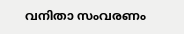വനിതാ സംവരണം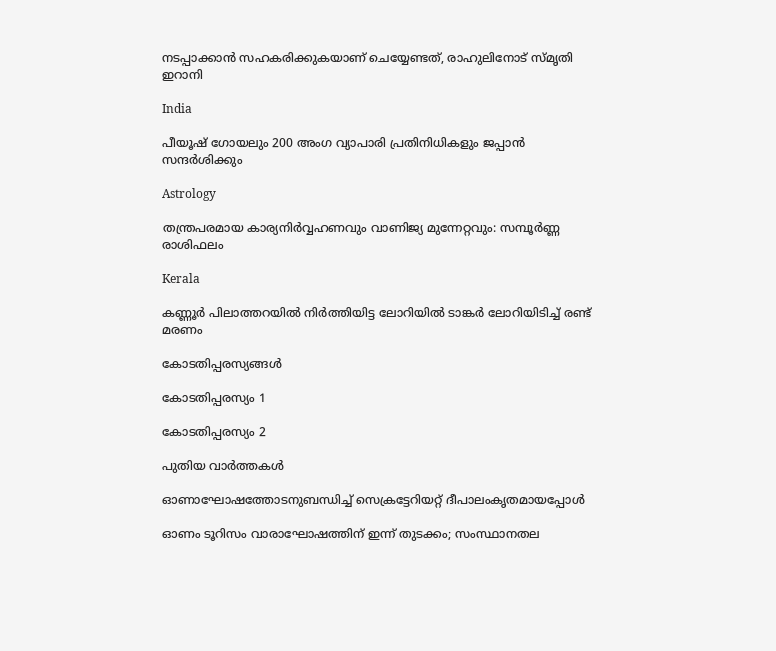നടപ്പാക്കാന്‍ സഹകരിക്കുകയാണ് ചെയ്യേണ്ടത്‌, രാഹുലിനോട് സ്മൃതി ഇറാനി

India

പീയൂഷ് ഗോയലും 200 അംഗ വ്യാപാരി പ്രതിനിധികളും ജപ്പാന്‍ സന്ദര്‍ശിക്കും

Astrology

തന്ത്രപരമായ കാര്യനിർവ്വഹണവും വാണിജ്യ മുന്നേറ്റവും: സമ്പൂർണ്ണ രാശിഫലം

Kerala

കണ്ണൂർ പിലാത്തറയിൽ നിർത്തിയിട്ട ലോറിയിൽ ടാങ്കർ ലോറിയിടിച്ച് രണ്ട് മരണം

കോടതിപ്പരസ്യങ്ങള്‍

കോടതിപ്പരസ്യം 1

കോടതിപ്പരസ്യം 2

പുതിയ വാര്‍ത്തകള്‍

ഓണാഘോഷത്തോടനുബന്ധിച്ച് സെക്രട്ടേറിയറ്റ് ദീപാലംകൃതമായപ്പോള്‍

ഓണം ടൂറിസം വാരാഘോഷത്തിന് ഇന്ന് തുടക്കം; സംസ്ഥാനതല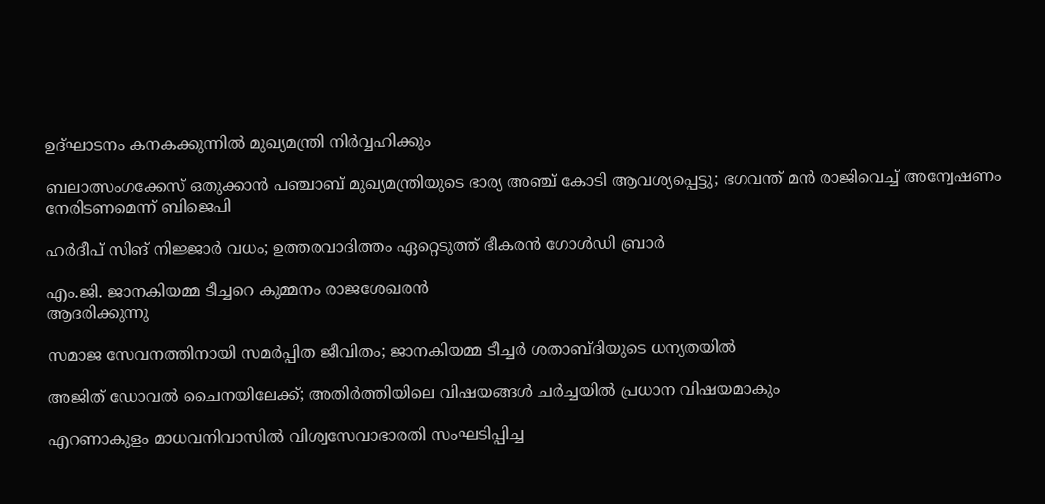ഉദ്ഘാടനം കനകക്കുന്നില്‍ മുഖ്യമന്ത്രി നിര്‍വ്വഹിക്കും

ബലാത്സംഗക്കേസ് ഒതുക്കാന്‍ പഞ്ചാബ് മുഖ്യമന്ത്രിയുടെ ഭാര്യ അഞ്ച് കോടി ആവശ്യപ്പെട്ടു; ഭഗവന്ത് മന്‍ രാജിവെച്ച് അന്വേഷണം നേരിടണമെന്ന് ബിജെപി

ഹർദീപ് സിങ് നിജ്ജാർ വധം; ഉത്തരവാദിത്തം ഏറ്റെടുത്ത് ഭീകരൻ ഗോൾഡി ബ്രാർ

എം.ജി. ജാനകിയമ്മ ടീച്ചറെ കുമ്മനം രാജശേഖരന്‍
ആദരിക്കുന്നു

സമാജ സേവനത്തിനായി സമര്‍പ്പിത ജീവിതം; ജാനകിയമ്മ ടീച്ചര്‍ ശതാബ്ദിയുടെ ധന്യതയില്‍

അജിത് ഡോവല്‍ ചൈനയിലേക്ക്; അതിര്‍ത്തിയിലെ വിഷയങ്ങള്‍ ചര്‍ച്ചയില്‍ പ്രധാന വിഷയമാകും

എറണാകുളം മാധവനിവാസില്‍ വിശ്വസേവാഭാരതി സംഘടിപ്പിച്ച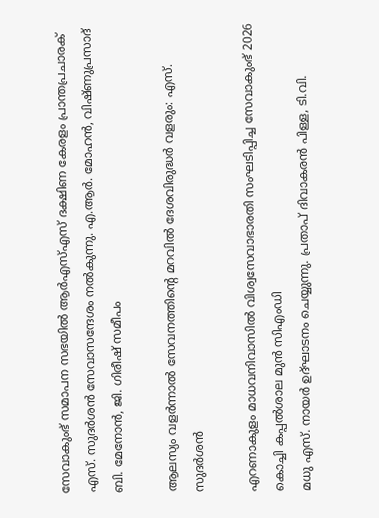സേവാകുംഭ് സമാപന സഭയില്‍ ആര്‍എസ്എസ് ദക്ഷിണ കേരളം പ്രാന്തപ്രചാരക് എസ്. സുദര്‍ശന്‍ സേവാസന്ദേശം നല്‍കുന്നു. എ.ആര്‍. മോഹന്‍, വിഷ്ണുപ്രസാദ് ബി. മേനോന്‍, ജി. ഗിരീഷ് സമീപം

ആലസ്യം വളര്‍ന്നാല്‍ സേവനത്തിന്റെ മറവില്‍ ദേശവിരുദ്ധര്‍ വളരും: എസ്. സുദര്‍ശന്‍

എറണാകുളം മാധവനിവാസില്‍ വിശ്വസേവാഭാരതി സംഘടിപ്പിച്ച സേവാകുംഭ് 2026 കൊച്ചി കപ്പല്‍ശാല മുന്‍ സിഎംഡി
മധു എസ്. നായര്‍ ഉദ്ഘാടനം ചെയ്യുന്നു. പ്രതാപ് ദിവാകരന്‍ പിള്ള, ടി.വി.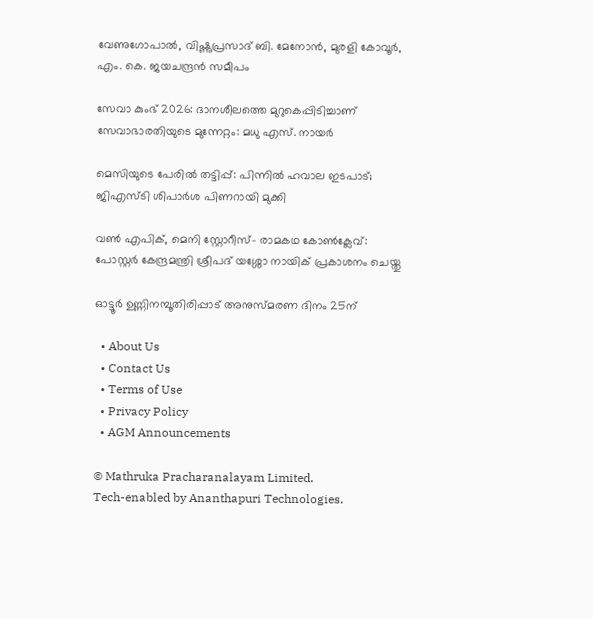വേണുഗോപാല്‍, വിഷ്ണുപ്രസാദ് ബി. മേനോന്‍, മുരളി കോവൂര്‍, എം. കെ. ജയചന്ദ്രന്‍ സമീപം

സേവാ കുംഭ് 2026: ദാനശീലത്തെ മുറുകെപ്പിടിച്ചാണ് സേവാഭാരതിയുടെ മുന്നേറ്റം: മധു എസ്. നായര്‍

മെസിയുടെ പേരില്‍ തട്ടിപ്പ്: പിന്നില്‍ ഹവാല ഇടപാട്; ജിഎസ്ടി ശിപാര്‍ശ പിണറായി മുക്കി

വണ്‍ എപിക്, മെനി സ്റ്റോറീസ്- രാമകഥ കോണ്‍ക്ലേവ്: പോസ്റ്റര്‍ കേന്ദ്രമന്ത്രി ശ്രീപദ് യശ്ശോ നായിക് പ്രകാശനം ചെയ്തു

ഓട്ടൂര്‍ ഉണ്ണിനമ്പൂതിരിപ്പാട് അനുസ്മരണ ദിനം 25ന്

  • About Us
  • Contact Us
  • Terms of Use
  • Privacy Policy
  • AGM Announcements

© Mathruka Pracharanalayam Limited.
Tech-enabled by Ananthapuri Technologies.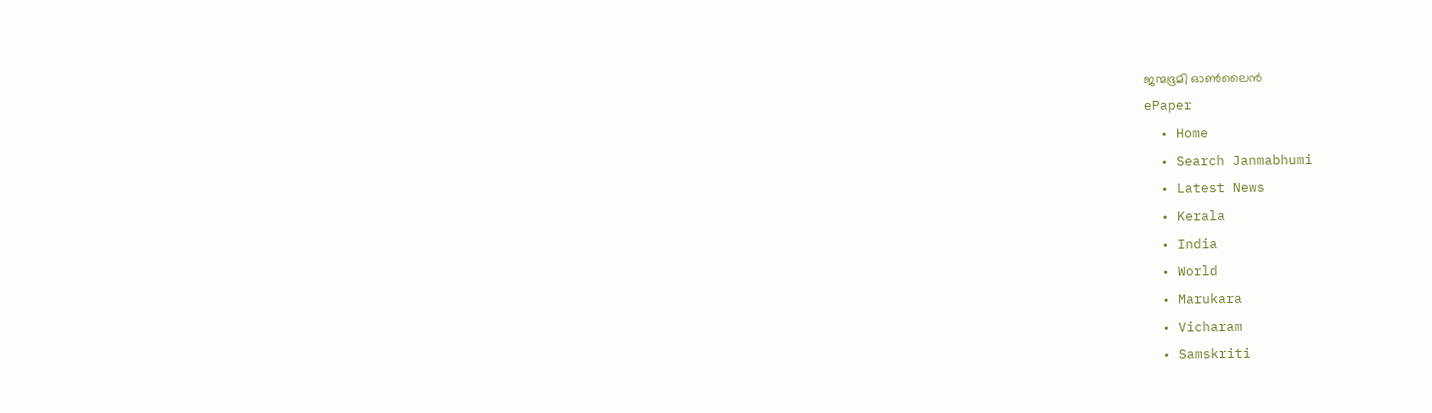ജന്മഭൂമി ഓണ്‍ലൈന്‍
ePaper
  • Home
  • Search Janmabhumi
  • Latest News
  • Kerala
  • India
  • World
  • Marukara
  • Vicharam
  • Samskriti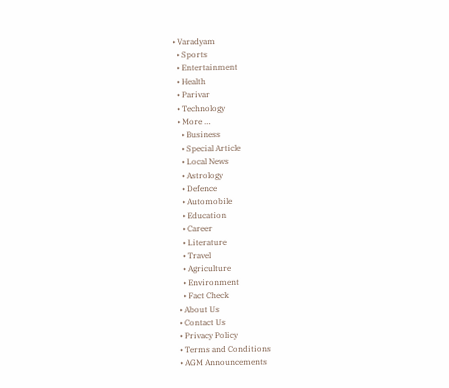• Varadyam
  • Sports
  • Entertainment
  • Health
  • Parivar
  • Technology
  • More …
    • Business
    • Special Article
    • Local News
    • Astrology
    • Defence
    • Automobile
    • Education
    • Career
    • Literature
    • Travel
    • Agriculture
    • Environment
    • Fact Check
  • About Us
  • Contact Us
  • Privacy Policy
  • Terms and Conditions
  • AGM Announcements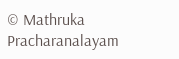© Mathruka Pracharanalayam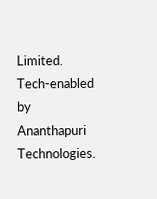Limited.
Tech-enabled by Ananthapuri Technologies.